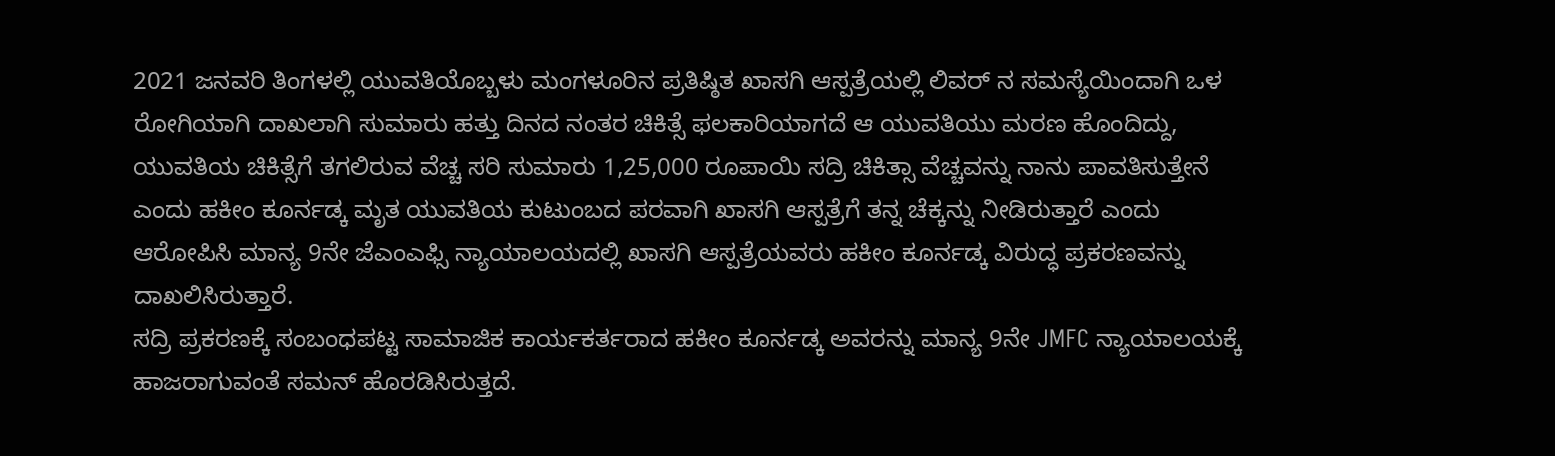2021 ಜನವರಿ ತಿಂಗಳಲ್ಲಿ ಯುವತಿಯೊಬ್ಬಳು ಮಂಗಳೂರಿನ ಪ್ರತಿಷ್ಠಿತ ಖಾಸಗಿ ಆಸ್ಪತ್ರೆಯಲ್ಲಿ ಲಿವರ್ ನ ಸಮಸ್ಯೆಯಿಂದಾಗಿ ಒಳ ರೋಗಿಯಾಗಿ ದಾಖಲಾಗಿ ಸುಮಾರು ಹತ್ತು ದಿನದ ನಂತರ ಚಿಕಿತ್ಸೆ ಫಲಕಾರಿಯಾಗದೆ ಆ ಯುವತಿಯು ಮರಣ ಹೊಂದಿದ್ದು, ಯುವತಿಯ ಚಿಕಿತ್ಸೆಗೆ ತಗಲಿರುವ ವೆಚ್ಚ ಸರಿ ಸುಮಾರು 1,25,000 ರೂಪಾಯಿ ಸದ್ರಿ ಚಿಕಿತ್ಸಾ ವೆಚ್ಚವನ್ನು ನಾನು ಪಾವತಿಸುತ್ತೇನೆ ಎಂದು ಹಕೀಂ ಕೂರ್ನಡ್ಕ ಮೃತ ಯುವತಿಯ ಕುಟುಂಬದ ಪರವಾಗಿ ಖಾಸಗಿ ಆಸ್ಪತ್ರೆಗೆ ತನ್ನ ಚೆಕ್ಕನ್ನು ನೀಡಿರುತ್ತಾರೆ ಎಂದು ಆರೋಪಿಸಿ ಮಾನ್ಯ 9ನೇ ಜೆಎಂಎಫ್ಸಿ ನ್ಯಾಯಾಲಯದಲ್ಲಿ ಖಾಸಗಿ ಆಸ್ಪತ್ರೆಯವರು ಹಕೀಂ ಕೂರ್ನಡ್ಕ ವಿರುದ್ಧ ಪ್ರಕರಣವನ್ನು ದಾಖಲಿಸಿರುತ್ತಾರೆ.
ಸದ್ರಿ ಪ್ರಕರಣಕ್ಕೆ ಸಂಬಂಧಪಟ್ಟ ಸಾಮಾಜಿಕ ಕಾರ್ಯಕರ್ತರಾದ ಹಕೀಂ ಕೂರ್ನಡ್ಕ ಅವರನ್ನು ಮಾನ್ಯ 9ನೇ JMFC ನ್ಯಾಯಾಲಯಕ್ಕೆ ಹಾಜರಾಗುವಂತೆ ಸಮನ್ ಹೊರಡಿಸಿರುತ್ತದೆ.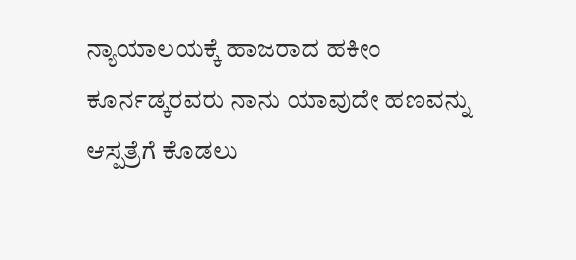ನ್ಯಾಯಾಲಯಕ್ಕೆ ಹಾಜರಾದ ಹಕೀಂ ಕೂರ್ನಡ್ಕರವರು ನಾನು ಯಾವುದೇ ಹಣವನ್ನು ಆಸ್ಪತ್ರೆಗೆ ಕೊಡಲು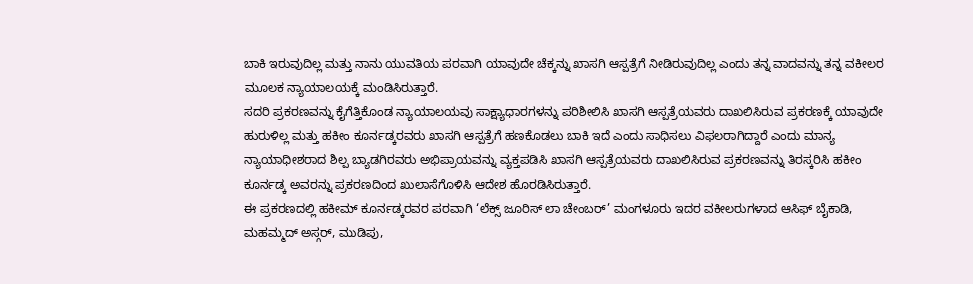ಬಾಕಿ ಇರುವುದಿಲ್ಲ ಮತ್ತು ನಾನು ಯುವತಿಯ ಪರವಾಗಿ ಯಾವುದೇ ಚೆಕ್ಕನ್ನು ಖಾಸಗಿ ಆಸ್ಪತ್ರೆಗೆ ನೀಡಿರುವುದಿಲ್ಲ ಎಂದು ತನ್ನ ವಾದವನ್ನು ತನ್ನ ವಕೀಲರ ಮೂಲಕ ನ್ಯಾಯಾಲಯಕ್ಕೆ ಮಂಡಿಸಿರುತ್ತಾರೆ.
ಸದರಿ ಪ್ರಕರಣವನ್ನು ಕೈಗೆತ್ತಿಕೊಂಡ ನ್ಯಾಯಾಲಯವು ಸಾಕ್ಷ್ಯಾಧಾರಗಳನ್ನು ಪರಿಶೀಲಿಸಿ ಖಾಸಗಿ ಆಸ್ಪತ್ರೆಯವರು ದಾಖಲಿಸಿರುವ ಪ್ರಕರಣಕ್ಕೆ ಯಾವುದೇ ಹುರುಳಿಲ್ಲ ಮತ್ತು ಹಕೀಂ ಕೂರ್ನಡ್ಕರವರು ಖಾಸಗಿ ಆಸ್ಪತ್ರೆಗೆ ಹಣಕೊಡಲು ಬಾಕಿ ಇದೆ ಎಂದು ಸಾಧಿಸಲು ವಿಫಲರಾಗಿದ್ದಾರೆ ಎಂದು ಮಾನ್ಯ ನ್ಯಾಯಾಧೀಶರಾದ ಶಿಲ್ಪ ಬ್ಯಾಡಗಿರವರು ಅಭಿಪ್ರಾಯವನ್ನು ವ್ಯಕ್ತಪಡಿಸಿ ಖಾಸಗಿ ಆಸ್ಪತ್ರೆಯವರು ದಾಖಲಿಸಿರುವ ಪ್ರಕರಣವನ್ನು ತಿರಸ್ಕರಿಸಿ ಹಕೀಂ ಕೂರ್ನಡ್ಕ ಅವರನ್ನು ಪ್ರಕರಣದಿಂದ ಖುಲಾಸೆಗೊಳಿಸಿ ಆದೇಶ ಹೊರಡಿಸಿರುತ್ತಾರೆ.
ಈ ಪ್ರಕರಣದಲ್ಲಿ ಹಕೀಮ್ ಕೂರ್ನಡ್ಕರವರ ಪರವಾಗಿ ‘ಲೆಕ್ಸ್ ಜೂರಿಸ್ ಲಾ ಚೇಂಬರ್’ ಮಂಗಳೂರು ಇದರ ವಕೀಲರುಗಳಾದ ಆಸಿಫ್ ಬೈಕಾಡಿ, ಮಹಮ್ಮದ್ ಅಸ್ಗರ್, ಮುಡಿಪು,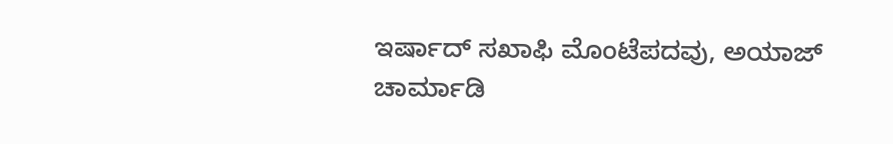ಇರ್ಷಾದ್ ಸಖಾಫಿ ಮೊಂಟೆಪದವು, ಅಯಾಜ್ ಚಾರ್ಮಾಡಿ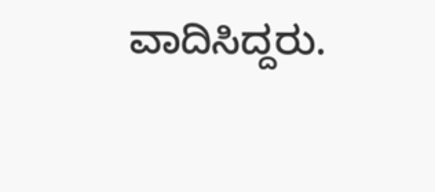ವಾದಿಸಿದ್ದರು.